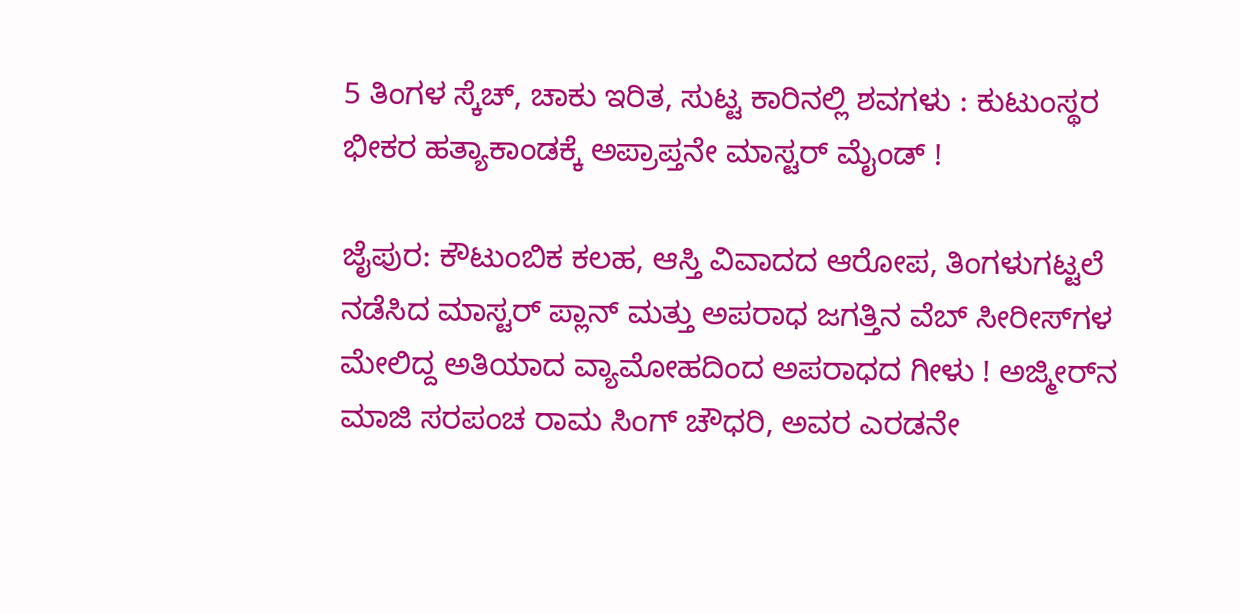5 ತಿಂಗಳ ಸ್ಕೆಚ್‌, ಚಾಕು ಇರಿತ, ಸುಟ್ಟ ಕಾರಿನಲ್ಲಿ ಶವಗಳು : ಕುಟುಂಸ್ಥರ ಭೀಕರ ಹತ್ಯಾಕಾಂಡಕ್ಕೆ ಅಪ್ರಾಪ್ತನೇ ಮಾಸ್ಟರ್ ಮೈಂಡ್ !

ಜೈಪುರ: ಕೌಟುಂಬಿಕ ಕಲಹ, ಆಸ್ತಿ ವಿವಾದದ ಆರೋಪ, ತಿಂಗಳುಗಟ್ಟಲೆ ನಡೆಸಿದ ಮಾಸ್ಟರ್ ಪ್ಲಾನ್ ಮತ್ತು ಅಪರಾಧ ಜಗತ್ತಿನ ವೆಬ್ ಸೀರೀಸ್‌ಗಳ ಮೇಲಿದ್ದ ಅತಿಯಾದ ವ್ಯಾಮೋಹದಿಂದ ಅಪರಾಧದ ಗೀಳು ! ಅಜ್ಮೀರ್‌ನ ಮಾಜಿ ಸರಪಂಚ ರಾಮ ಸಿಂಗ್ ಚೌಧರಿ, ಅವರ ಎರಡನೇ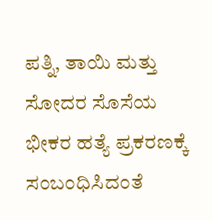ಪತ್ನಿ, ತಾಯಿ ಮತ್ತು ಸೋದರ ಸೊಸೆಯ ಭೀಕರ ಹತ್ಯೆ ಪ್ರಕರಣಕ್ಕೆ ಸಂಬಂಧಿಸಿದಂತೆ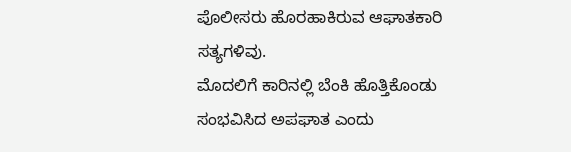ಪೊಲೀಸರು ಹೊರಹಾಕಿರುವ ಆಘಾತಕಾರಿ ಸತ್ಯಗಳಿವು.
ಮೊದಲಿಗೆ ಕಾರಿನಲ್ಲಿ ಬೆಂಕಿ ಹೊತ್ತಿಕೊಂಡು ಸಂಭವಿಸಿದ ಅಪಘಾತ ಎಂದು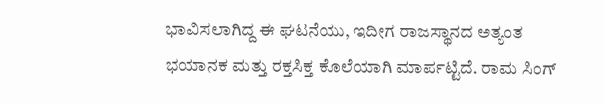ಭಾವಿಸಲಾಗಿದ್ದ ಈ ಘಟನೆಯು, ಇದೀಗ ರಾಜಸ್ಥಾನದ ಅತ್ಯಂತ ಭಯಾನಕ ಮತ್ತು ರಕ್ತಸಿಕ್ತ ಕೊಲೆಯಾಗಿ ಮಾರ್ಪಟ್ಟಿದೆ. ರಾಮ ಸಿಂಗ್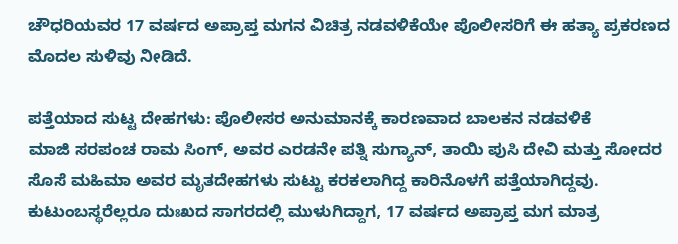ಚೌಧರಿಯವರ 17 ವರ್ಷದ ಅಪ್ರಾಪ್ತ ಮಗನ ವಿಚಿತ್ರ ನಡವಳಿಕೆಯೇ ಪೊಲೀಸರಿಗೆ ಈ ಹತ್ಯಾ ಪ್ರಕರಣದ ಮೊದಲ ಸುಳಿವು ನೀಡಿದೆ.

ಪತ್ತೆಯಾದ ಸುಟ್ಟ ದೇಹಗಳು: ಪೊಲೀಸರ ಅನುಮಾನಕ್ಕೆ ಕಾರಣವಾದ ಬಾಲಕನ ನಡವಳಿಕೆ
ಮಾಜಿ ಸರಪಂಚ ರಾಮ ಸಿಂಗ್, ಅವರ ಎರಡನೇ ಪತ್ನಿ ಸುಗ್ಯಾನ್, ತಾಯಿ ಪುಸಿ ದೇವಿ ಮತ್ತು ಸೋದರ ಸೊಸೆ ಮಹಿಮಾ ಅವರ ಮೃತದೇಹಗಳು ಸುಟ್ಟು ಕರಕಲಾಗಿದ್ದ ಕಾರಿನೊಳಗೆ ಪತ್ತೆಯಾಗಿದ್ದವು. ಕುಟುಂಬಸ್ಥರೆಲ್ಲರೂ ದುಃಖದ ಸಾಗರದಲ್ಲಿ ಮುಳುಗಿದ್ದಾಗ, 17 ವರ್ಷದ ಅಪ್ರಾಪ್ತ ಮಗ ಮಾತ್ರ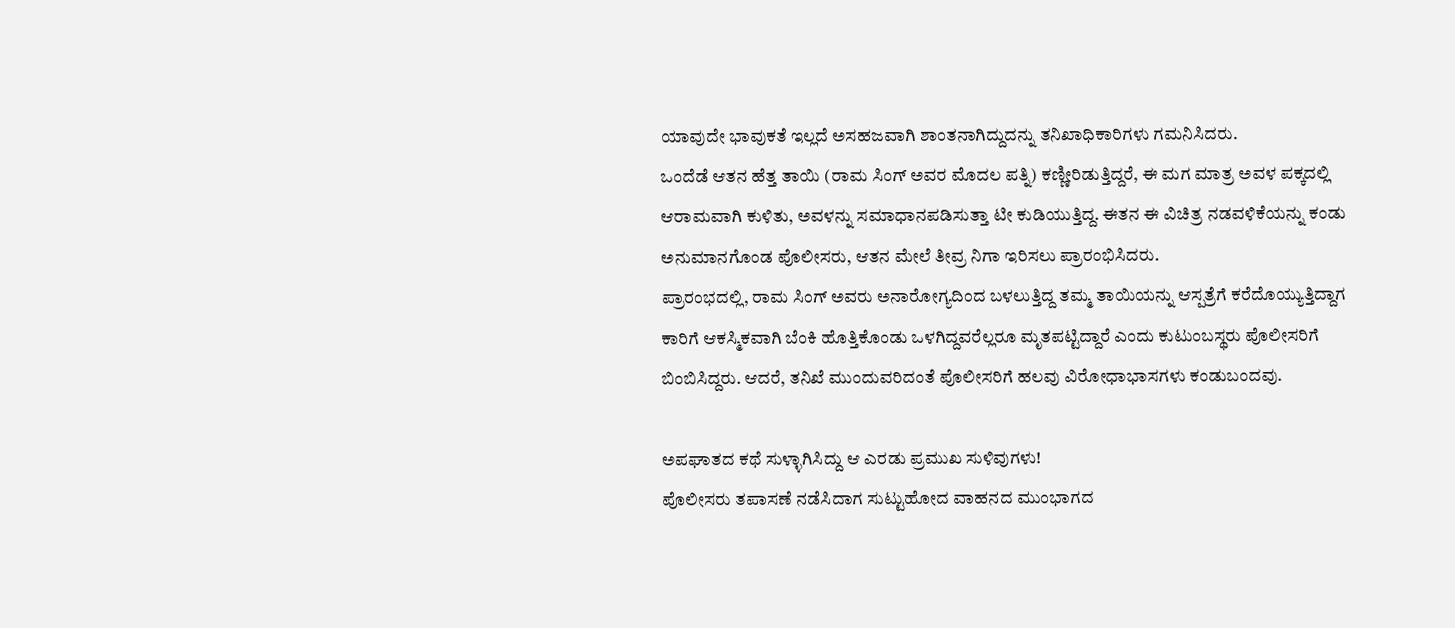ಯಾವುದೇ ಭಾವುಕತೆ ಇಲ್ಲದೆ ಅಸಹಜವಾಗಿ ಶಾಂತನಾಗಿದ್ದುದನ್ನು ತನಿಖಾಧಿಕಾರಿಗಳು ಗಮನಿಸಿದರು.
ಒಂದೆಡೆ ಆತನ ಹೆತ್ತ ತಾಯಿ (ರಾಮ ಸಿಂಗ್ ಅವರ ಮೊದಲ ಪತ್ನಿ) ಕಣ್ಣೀರಿಡುತ್ತಿದ್ದರೆ, ಈ ಮಗ ಮಾತ್ರ ಅವಳ ಪಕ್ಕದಲ್ಲಿ ಆರಾಮವಾಗಿ ಕುಳಿತು, ಅವಳನ್ನು ಸಮಾಧಾನಪಡಿಸುತ್ತಾ ಟೀ ಕುಡಿಯುತ್ತಿದ್ದ. ಈತನ ಈ ವಿಚಿತ್ರ ನಡವಳಿಕೆಯನ್ನು ಕಂಡು ಅನುಮಾನಗೊಂಡ ಪೊಲೀಸರು, ಆತನ ಮೇಲೆ ತೀವ್ರ ನಿಗಾ ಇರಿಸಲು ಪ್ರಾರಂಭಿಸಿದರು.
ಪ್ರಾರಂಭದಲ್ಲಿ, ರಾಮ ಸಿಂಗ್ ಅವರು ಅನಾರೋಗ್ಯದಿಂದ ಬಳಲುತ್ತಿದ್ದ ತಮ್ಮ ತಾಯಿಯನ್ನು ಆಸ್ಪತ್ರೆಗೆ ಕರೆದೊಯ್ಯುತ್ತಿದ್ದಾಗ ಕಾರಿಗೆ ಆಕಸ್ಮಿಕವಾಗಿ ಬೆಂಕಿ ಹೊತ್ತಿಕೊಂಡು ಒಳಗಿದ್ದವರೆಲ್ಲರೂ ಮೃತಪಟ್ಟಿದ್ದಾರೆ ಎಂದು ಕುಟುಂಬಸ್ಥರು ಪೊಲೀಸರಿಗೆ ಬಿಂಬಿಸಿದ್ದರು. ಆದರೆ, ತನಿಖೆ ಮುಂದುವರಿದಂತೆ ಪೊಲೀಸರಿಗೆ ಹಲವು ವಿರೋಧಾಭಾಸಗಳು ಕಂಡುಬಂದವು.

ಅಪಘಾತದ ಕಥೆ ಸುಳ್ಳಾಗಿಸಿದ್ದು ಆ ಎರಡು ಪ್ರಮುಖ ಸುಳಿವುಗಳು!
ಪೊಲೀಸರು ತಪಾಸಣೆ ನಡೆಸಿದಾಗ ಸುಟ್ಟುಹೋದ ವಾಹನದ ಮುಂಭಾಗದ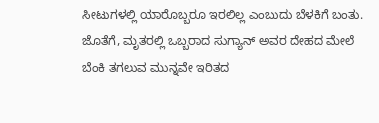ಸೀಟುಗಳಲ್ಲಿ ಯಾರೊಬ್ಬರೂ ಇರಲಿಲ್ಲ ಎಂಬುದು ಬೆಳಕಿಗೆ ಬಂತು. ಜೊತೆಗೆ, ಮೃತರಲ್ಲಿ ಒಬ್ಬರಾದ ಸುಗ್ಯಾನ್ ಅವರ ದೇಹದ ಮೇಲೆ ಬೆಂಕಿ ತಗಲುವ ಮುನ್ನವೇ ಇರಿತದ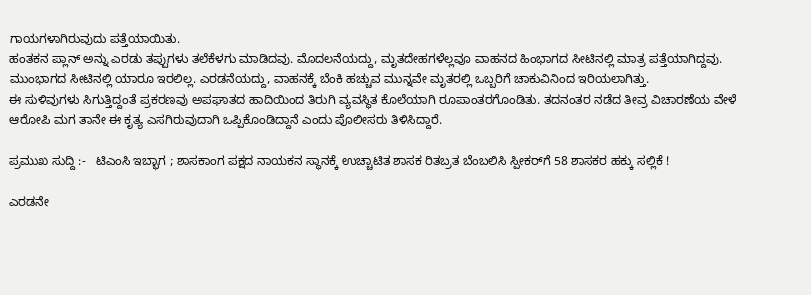ಗಾಯಗಳಾಗಿರುವುದು ಪತ್ತೆಯಾಯಿತು.
ಹಂತಕನ ಪ್ಲಾನ್‌ ಅನ್ನು ಎರಡು ತಪ್ಪುಗಳು ತಲೆಕೆಳಗು ಮಾಡಿದವು. ಮೊದಲನೆಯದ್ದು, ಮೃತದೇಹಗಳೆಲ್ಲವೂ ವಾಹನದ ಹಿಂಭಾಗದ ಸೀಟಿನಲ್ಲಿ ಮಾತ್ರ ಪತ್ತೆಯಾಗಿದ್ದವು. ಮುಂಭಾಗದ ಸೀಟಿನಲ್ಲಿ ಯಾರೂ ಇರಲಿಲ್ಲ. ಎರಡನೆಯದ್ದು, ವಾಹನಕ್ಕೆ ಬೆಂಕಿ ಹಚ್ಚುವ ಮುನ್ನವೇ ಮೃತರಲ್ಲಿ ಒಬ್ಬರಿಗೆ ಚಾಕುವಿನಿಂದ ಇರಿಯಲಾಗಿತ್ತು.
ಈ ಸುಳಿವುಗಳು ಸಿಗುತ್ತಿದ್ದಂತೆ ಪ್ರಕರಣವು ಅಪಘಾತದ ಹಾದಿಯಿಂದ ತಿರುಗಿ ವ್ಯವಸ್ಥಿತ ಕೊಲೆಯಾಗಿ ರೂಪಾಂತರಗೊಂಡಿತು. ತದನಂತರ ನಡೆದ ತೀವ್ರ ವಿಚಾರಣೆಯ ವೇಳೆ ಆರೋಪಿ ಮಗ ತಾನೇ ಈ ಕೃತ್ಯ ಎಸಗಿರುವುದಾಗಿ ಒಪ್ಪಿಕೊಂಡಿದ್ದಾನೆ ಎಂದು ಪೊಲೀಸರು ತಿಳಿಸಿದ್ದಾರೆ.

ಪ್ರಮುಖ ಸುದ್ದಿ :-   ಟಿಎಂಸಿ ಇಬ್ಭಾಗ ; ಶಾಸಕಾಂಗ ಪಕ್ಷದ ನಾಯಕನ ಸ್ಥಾನಕ್ಕೆ ಉಚ್ಚಾಟಿತ ಶಾಸಕ ರಿತಬ್ರತ ಬೆಂಬಲಿಸಿ ಸ್ಪೀಕರ್‌ಗೆ 58 ಶಾಸಕರ ಹಕ್ಕು ಸಲ್ಲಿಕೆ !

ಎರಡನೇ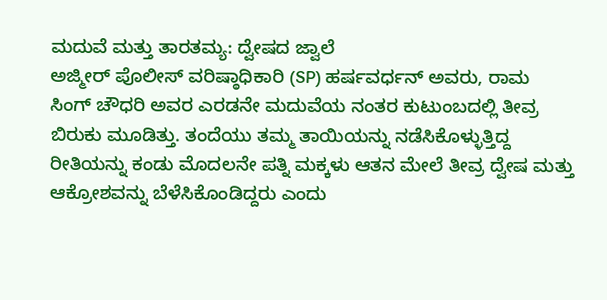ಮದುವೆ ಮತ್ತು ತಾರತಮ್ಯ: ದ್ವೇಷದ ಜ್ವಾಲೆ
ಅಜ್ಮೀರ್ ಪೊಲೀಸ್ ವರಿಷ್ಠಾಧಿಕಾರಿ (SP) ಹರ್ಷವರ್ಧನ್ ಅವರು, ರಾಮ ಸಿಂಗ್ ಚೌಧರಿ ಅವರ ಎರಡನೇ ಮದುವೆಯ ನಂತರ ಕುಟುಂಬದಲ್ಲಿ ತೀವ್ರ ಬಿರುಕು ಮೂಡಿತ್ತು. ತಂದೆಯು ತಮ್ಮ ತಾಯಿಯನ್ನು ನಡೆಸಿಕೊಳ್ಳುತ್ತಿದ್ದ ರೀತಿಯನ್ನು ಕಂಡು ಮೊದಲನೇ ಪತ್ನಿ ಮಕ್ಕಳು ಆತನ ಮೇಲೆ ತೀವ್ರ ದ್ವೇಷ ಮತ್ತು ಆಕ್ರೋಶವನ್ನು ಬೆಳೆಸಿಕೊಂಡಿದ್ದರು ಎಂದು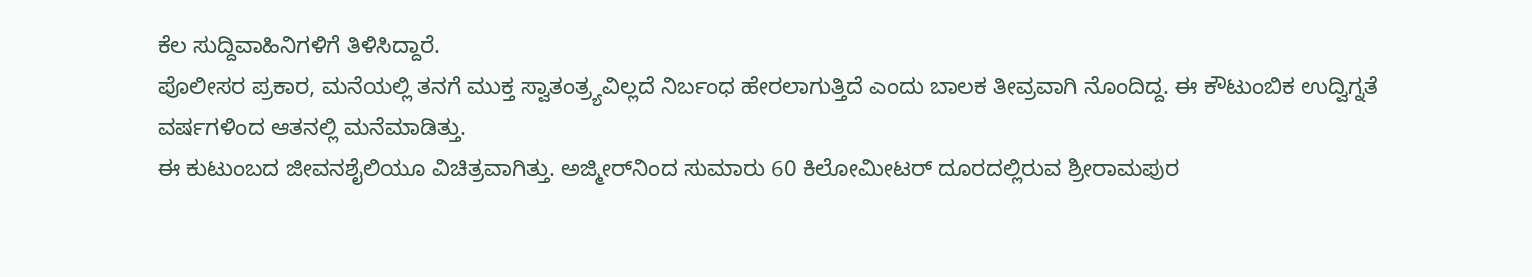ಕೆಲ ಸುದ್ದಿವಾಹಿನಿಗಳಿಗೆ ತಿಳಿಸಿದ್ದಾರೆ.
ಪೊಲೀಸರ ಪ್ರಕಾರ, ಮನೆಯಲ್ಲಿ ತನಗೆ ಮುಕ್ತ ಸ್ವಾತಂತ್ರ್ಯವಿಲ್ಲದೆ ನಿರ್ಬಂಧ ಹೇರಲಾಗುತ್ತಿದೆ ಎಂದು ಬಾಲಕ ತೀವ್ರವಾಗಿ ನೊಂದಿದ್ದ. ಈ ಕೌಟುಂಬಿಕ ಉದ್ವಿಗ್ನತೆ ವರ್ಷಗಳಿಂದ ಆತನಲ್ಲಿ ಮನೆಮಾಡಿತ್ತು.
ಈ ಕುಟುಂಬದ ಜೀವನಶೈಲಿಯೂ ವಿಚಿತ್ರವಾಗಿತ್ತು. ಅಜ್ಮೀರ್‌ನಿಂದ ಸುಮಾರು 60 ಕಿಲೋಮೀಟರ್ ದೂರದಲ್ಲಿರುವ ಶ್ರೀರಾಮಪುರ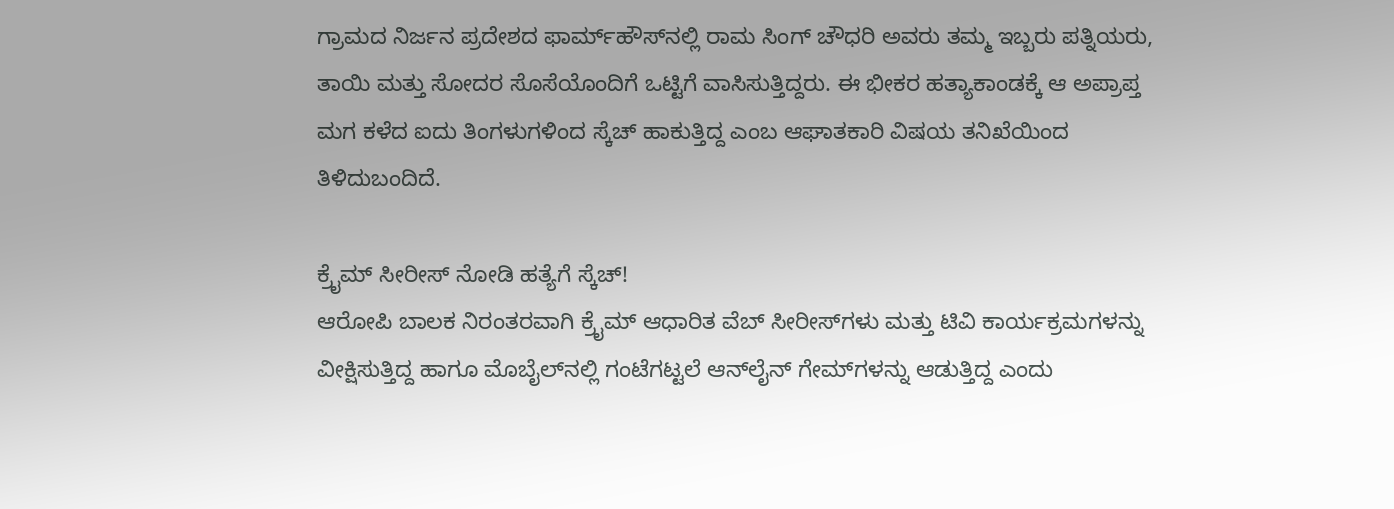ಗ್ರಾಮದ ನಿರ್ಜನ ಪ್ರದೇಶದ ಫಾರ್ಮ್‌ಹೌಸ್‌ನಲ್ಲಿ ರಾಮ ಸಿಂಗ್ ಚೌಧರಿ ಅವರು ತಮ್ಮ ಇಬ್ಬರು ಪತ್ನಿಯರು, ತಾಯಿ ಮತ್ತು ಸೋದರ ಸೊಸೆಯೊಂದಿಗೆ ಒಟ್ಟಿಗೆ ವಾಸಿಸುತ್ತಿದ್ದರು. ಈ ಭೀಕರ ಹತ್ಯಾಕಾಂಡಕ್ಕೆ ಆ ಅಪ್ರಾಪ್ತ ಮಗ ಕಳೆದ ಐದು ತಿಂಗಳುಗಳಿಂದ ಸ್ಕೆಚ್ ಹಾಕುತ್ತಿದ್ದ ಎಂಬ ಆಘಾತಕಾರಿ ವಿಷಯ ತನಿಖೆಯಿಂದ ತಿಳಿದುಬಂದಿದೆ.

ಕ್ರೈಮ್ ಸೀರೀಸ್ ನೋಡಿ ಹತ್ಯೆಗೆ ಸ್ಕೆಚ್!
ಆರೋಪಿ ಬಾಲಕ ನಿರಂತರವಾಗಿ ಕ್ರೈಮ್ ಆಧಾರಿತ ವೆಬ್ ಸೀರೀಸ್‌ಗಳು ಮತ್ತು ಟಿವಿ ಕಾರ್ಯಕ್ರಮಗಳನ್ನು ವೀಕ್ಷಿಸುತ್ತಿದ್ದ ಹಾಗೂ ಮೊಬೈಲ್‌ನಲ್ಲಿ ಗಂಟೆಗಟ್ಟಲೆ ಆನ್‌ಲೈನ್ ಗೇಮ್‌ಗಳನ್ನು ಆಡುತ್ತಿದ್ದ ಎಂದು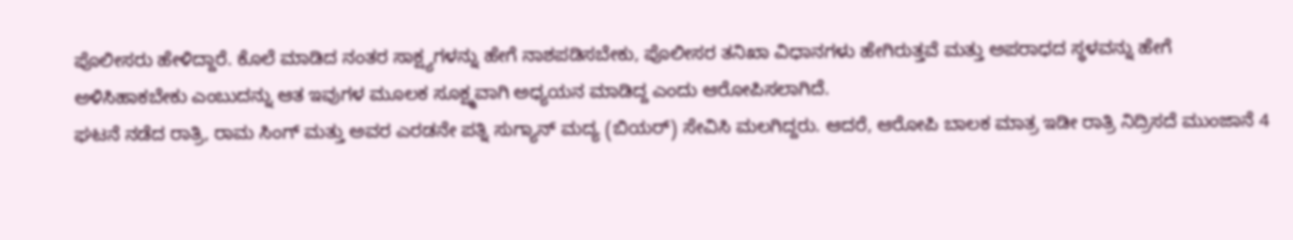ಪೊಲೀಸರು ಹೇಳಿದ್ದಾರೆ. ಕೊಲೆ ಮಾಡಿದ ನಂತರ ಸಾಕ್ಷ್ಯಗಳನ್ನು ಹೇಗೆ ನಾಶಪಡಿಸಬೇಕು, ಪೊಲೀಸರ ತನಿಖಾ ವಿಧಾನಗಳು ಹೇಗಿರುತ್ತವೆ ಮತ್ತು ಅಪರಾಧದ ಸ್ಥಳವನ್ನು ಹೇಗೆ ಅಳಿಸಿಹಾಕಬೇಕು ಎಂಬುದನ್ನು ಆತ ಇವುಗಳ ಮೂಲಕ ಸೂಕ್ಷ್ಮವಾಗಿ ಅಧ್ಯಯನ ಮಾಡಿದ್ದ ಎಂದು ಆರೋಪಿಸಲಾಗಿದೆ.
ಘಟನೆ ನಡೆದ ರಾತ್ರಿ, ರಾಮ ಸಿಂಗ್ ಮತ್ತು ಅವರ ಎರಡನೇ ಪತ್ನಿ ಸುಗ್ಯಾನ್ ಮದ್ಯ (ಬಿಯರ್) ಸೇವಿಸಿ ಮಲಗಿದ್ದರು. ಆದರೆ, ಆರೋಪಿ ಬಾಲಕ ಮಾತ್ರ ಇಡೀ ರಾತ್ರಿ ನಿದ್ರಿಸದೆ ಮುಂಜಾನೆ 4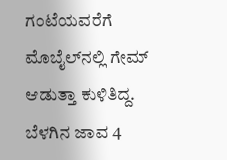ಗಂಟೆಯವರೆಗೆ ಮೊಬೈಲ್‌ನಲ್ಲಿ ಗೇಮ್ ಆಡುತ್ತಾ ಕುಳಿತಿದ್ದ.
ಬೆಳಗಿನ ಜಾವ 4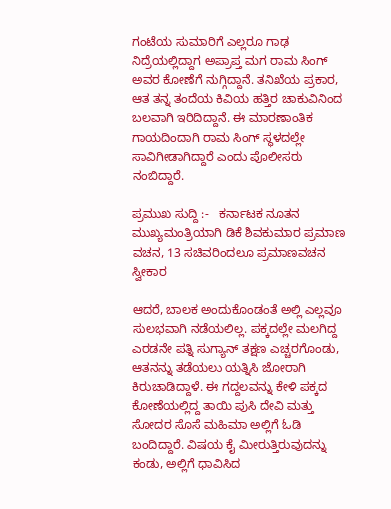ಗಂಟೆಯ ಸುಮಾರಿಗೆ ಎಲ್ಲರೂ ಗಾಢ ನಿದ್ರೆಯಲ್ಲಿದ್ದಾಗ ಅಪ್ರಾಪ್ತ ಮಗ ರಾಮ ಸಿಂಗ್ ಅವರ ಕೋಣೆಗೆ ನುಗ್ಗಿದ್ದಾನೆ. ತನಿಖೆಯ ಪ್ರಕಾರ, ಆತ ತನ್ನ ತಂದೆಯ ಕಿವಿಯ ಹತ್ತಿರ ಚಾಕುವಿನಿಂದ ಬಲವಾಗಿ ಇರಿದಿದ್ದಾನೆ. ಈ ಮಾರಣಾಂತಿಕ ಗಾಯದಿಂದಾಗಿ ರಾಮ ಸಿಂಗ್ ಸ್ಥಳದಲ್ಲೇ ಸಾವಿಗೀಡಾಗಿದ್ದಾರೆ ಎಂದು ಪೊಲೀಸರು ನಂಬಿದ್ದಾರೆ.

ಪ್ರಮುಖ ಸುದ್ದಿ :-   ಕರ್ನಾಟಕ ನೂತನ ಮುಖ್ಯಮಂತ್ರಿಯಾಗಿ ಡಿಕೆ ಶಿವಕುಮಾರ ಪ್ರಮಾಣ ವಚನ, 13 ಸಚಿವರಿಂದಲೂ ಪ್ರಮಾಣವಚನ ಸ್ವೀಕಾರ

ಆದರೆ, ಬಾಲಕ ಅಂದುಕೊಂಡಂತೆ ಅಲ್ಲಿ ಎಲ್ಲವೂ ಸುಲಭವಾಗಿ ನಡೆಯಲಿಲ್ಲ. ಪಕ್ಕದಲ್ಲೇ ಮಲಗಿದ್ದ ಎರಡನೇ ಪತ್ನಿ ಸುಗ್ಯಾನ್ ತಕ್ಷಣ ಎಚ್ಚರಗೊಂಡು, ಆತನನ್ನು ತಡೆಯಲು ಯತ್ನಿಸಿ ಜೋರಾಗಿ ಕಿರುಚಾಡಿದ್ದಾಳೆ. ಈ ಗದ್ದಲವನ್ನು ಕೇಳಿ ಪಕ್ಕದ ಕೋಣೆಯಲ್ಲಿದ್ದ ತಾಯಿ ಪುಸಿ ದೇವಿ ಮತ್ತು ಸೋದರ ಸೊಸೆ ಮಹಿಮಾ ಅಲ್ಲಿಗೆ ಓಡಿ ಬಂದಿದ್ದಾರೆ. ವಿಷಯ ಕೈ ಮೀರುತ್ತಿರುವುದನ್ನು ಕಂಡು, ಅಲ್ಲಿಗೆ ಧಾವಿಸಿದ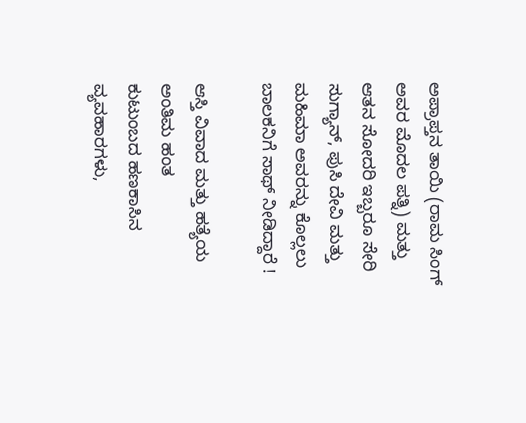ಅಪ್ರಾಪ್ತನ ತಾಯಿ (ರಾಮ ಸಿಂಗ್ ಅವರ ಮೊದಲ ಪತ್ನಿ) ಮತ್ತು ಆತನ ಸೋದರಿ ಇಬ್ಬರೂ ಸೇರಿ ಸುಗ್ಯಾನ್, ಪುಸಿ ದೇವಿ ಮತ್ತು ಮಹಿಮಾ ಅವರನ್ನು ಕೊಲ್ಲಲು ಬಾಲಕನಿಗೆ ಸಾಥ್ ನೀಡಿದ್ದಾರೆ !

ಆಸ್ತಿ ವಿವಾದ ಮತ್ತು ಹತ್ಯೆಯ ಅಂತಿಮ ಹಂತ
ಕುಟುಂಬದ ಹಣಕಾಸಿನ ವ್ಯವಹಾರಗಳು,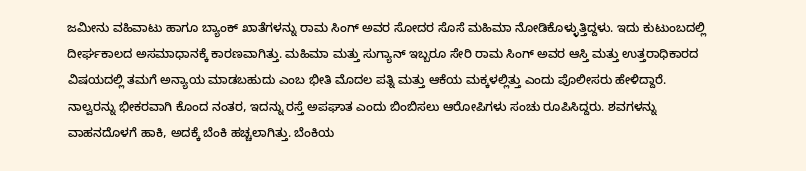ಜಮೀನು ವಹಿವಾಟು ಹಾಗೂ ಬ್ಯಾಂಕ್ ಖಾತೆಗಳನ್ನು ರಾಮ ಸಿಂಗ್ ಅವರ ಸೋದರ ಸೊಸೆ ಮಹಿಮಾ ನೋಡಿಕೊಳ್ಳುತ್ತಿದ್ದಳು. ಇದು ಕುಟುಂಬದಲ್ಲಿ ದೀರ್ಘಕಾಲದ ಅಸಮಾಧಾನಕ್ಕೆ ಕಾರಣವಾಗಿತ್ತು. ಮಹಿಮಾ ಮತ್ತು ಸುಗ್ಯಾನ್ ಇಬ್ಬರೂ ಸೇರಿ ರಾಮ ಸಿಂಗ್ ಅವರ ಆಸ್ತಿ ಮತ್ತು ಉತ್ತರಾಧಿಕಾರದ ವಿಷಯದಲ್ಲಿ ತಮಗೆ ಅನ್ಯಾಯ ಮಾಡಬಹುದು ಎಂಬ ಭೀತಿ ಮೊದಲ ಪತ್ನಿ ಮತ್ತು ಆಕೆಯ ಮಕ್ಕಳಲ್ಲಿತ್ತು ಎಂದು ಪೊಲೀಸರು ಹೇಳಿದ್ದಾರೆ.
ನಾಲ್ವರನ್ನು ಭೀಕರವಾಗಿ ಕೊಂದ ನಂತರ, ಇದನ್ನು ರಸ್ತೆ ಅಪಘಾತ ಎಂದು ಬಿಂಬಿಸಲು ಆರೋಪಿಗಳು ಸಂಚು ರೂಪಿಸಿದ್ದರು. ಶವಗಳನ್ನು ವಾಹನದೊಳಗೆ ಹಾಕಿ, ಅದಕ್ಕೆ ಬೆಂಕಿ ಹಚ್ಚಲಾಗಿತ್ತು. ಬೆಂಕಿಯ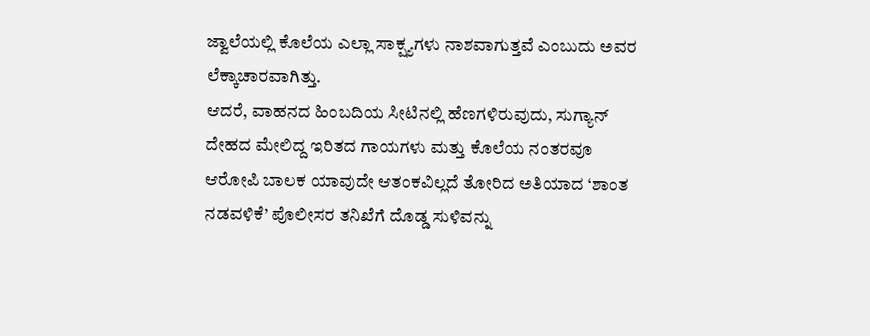ಜ್ವಾಲೆಯಲ್ಲಿ ಕೊಲೆಯ ಎಲ್ಲಾ ಸಾಕ್ಷ್ಯಗಳು ನಾಶವಾಗುತ್ತವೆ ಎಂಬುದು ಅವರ ಲೆಕ್ಕಾಚಾರವಾಗಿತ್ತು.
ಆದರೆ, ವಾಹನದ ಹಿಂಬದಿಯ ಸೀಟಿನಲ್ಲಿ ಹೆಣಗಳಿರುವುದು, ಸುಗ್ಯಾನ್ ದೇಹದ ಮೇಲಿದ್ದ ಇರಿತದ ಗಾಯಗಳು ಮತ್ತು ಕೊಲೆಯ ನಂತರವೂ ಆರೋಪಿ ಬಾಲಕ ಯಾವುದೇ ಆತಂಕವಿಲ್ಲದೆ ತೋರಿದ ಅತಿಯಾದ ‘ಶಾಂತ ನಡವಳಿಕೆ’ ಪೊಲೀಸರ ತನಿಖೆಗೆ ದೊಡ್ಡ ಸುಳಿವನ್ನು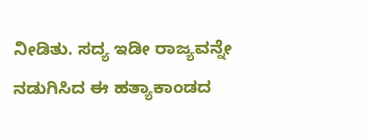ನೀಡಿತು. ಸದ್ಯ ಇಡೀ ರಾಜ್ಯವನ್ನೇ ನಡುಗಿಸಿದ ಈ ಹತ್ಯಾಕಾಂಡದ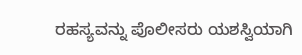ರಹಸ್ಯವನ್ನು ಪೊಲೀಸರು ಯಶಸ್ವಿಯಾಗಿ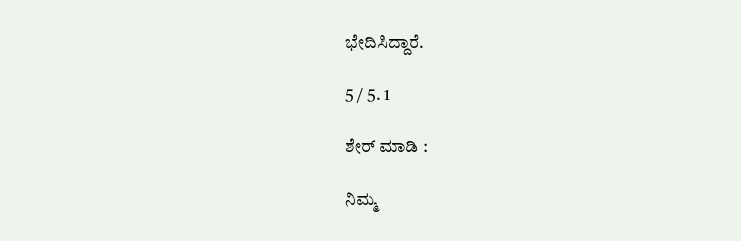ಭೇದಿಸಿದ್ದಾರೆ.

5 / 5. 1

ಶೇರ್ ಮಾಡಿ :

ನಿಮ್ಮ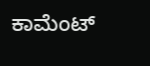ಕಾಮೆಂಟ್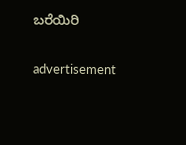ಬರೆಯಿರಿ

advertisement